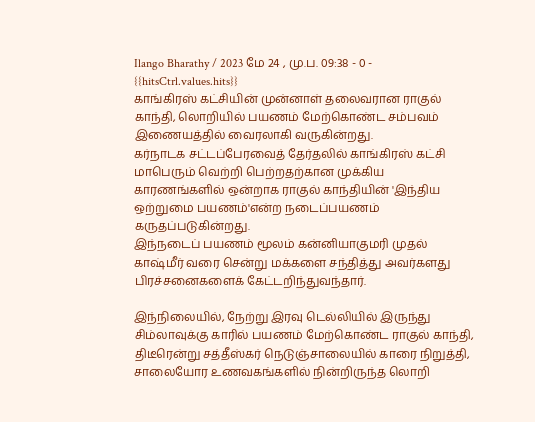Ilango Bharathy / 2023 மே 24 , மு.ப. 09:38 - 0 - {{hitsCtrl.values.hits}}
காங்கிரஸ் கட்சியின் முன்னாள் தலைவரான ராகுல் காந்தி, லொறியில் பயணம் மேற்கொண்ட சம்பவம் இணையத்தில் வைரலாகி வருகின்றது.
கர்நாடக சட்டப்பேரவைத் தேர்தலில் காங்கிரஸ் கட்சி மாபெரும் வெற்றி பெற்றதற்கான முக்கிய காரணங்களில் ஒன்றாக ராகுல் காந்தியின் 'இந்திய ஒற்றுமை பயணம்'என்ற நடைப்பயணம் கருதப்படுகின்றது.
இந்நடைப் பயணம் மூலம் கன்னியாகுமரி முதல் காஷ்மீர் வரை சென்று மக்களை சந்தித்து அவர்களது பிரச்சனைகளைக் கேட்டறிந்துவந்தார்.

இந்நிலையில், நேற்று இரவு டெல்லியில் இருந்து சிம்லாவுக்கு காரில் பயணம் மேற்கொண்ட ராகுல் காந்தி, திடீரென்று சத்தீஸ்கர் நெடுஞ்சாலையில் காரை நிறுத்தி, சாலையோர உணவகங்களில் நின்றிருந்த லொறி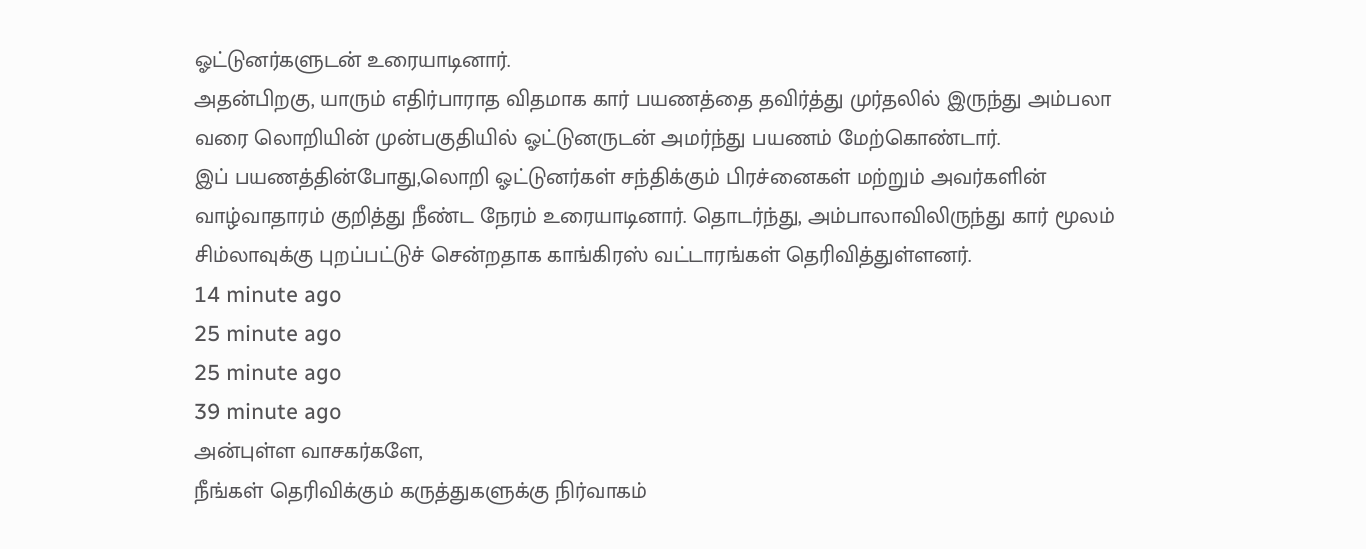ஓட்டுனர்களுடன் உரையாடினார்.
அதன்பிறகு, யாரும் எதிர்பாராத விதமாக கார் பயணத்தை தவிர்த்து முர்தலில் இருந்து அம்பலா வரை லொறியின் முன்பகுதியில் ஓட்டுனருடன் அமர்ந்து பயணம் மேற்கொண்டார்.
இப் பயணத்தின்போது,லொறி ஓட்டுனர்கள் சந்திக்கும் பிரச்னைகள் மற்றும் அவர்களின் வாழ்வாதாரம் குறித்து நீண்ட நேரம் உரையாடினார். தொடர்ந்து, அம்பாலாவிலிருந்து கார் மூலம் சிம்லாவுக்கு புறப்பட்டுச் சென்றதாக காங்கிரஸ் வட்டாரங்கள் தெரிவித்துள்ளனர்.
14 minute ago
25 minute ago
25 minute ago
39 minute ago
அன்புள்ள வாசகர்களே,
நீங்கள் தெரிவிக்கும் கருத்துகளுக்கு நிர்வாகம்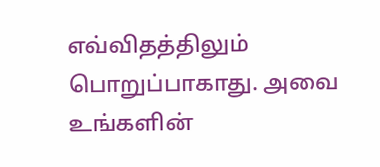எவ்விதத்திலும் பொறுப்பாகாது. அவை உங்களின்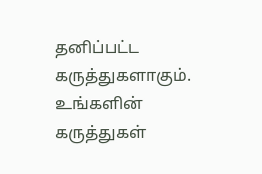தனிப்பட்ட கருத்துகளாகும். உங்களின் கருத்துகள்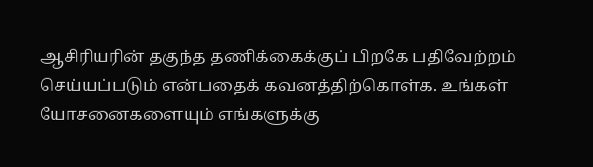ஆசிரியரின் தகுந்த தணிக்கைக்குப் பிறகே பதிவேற்றம் செய்யப்படும் என்பதைக் கவனத்திற்கொள்க. உங்கள் யோசனைகளையும் எங்களுக்கு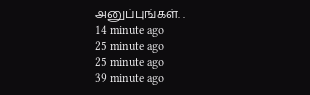அனுப்புங்கள். .
14 minute ago
25 minute ago
25 minute ago
39 minute ago